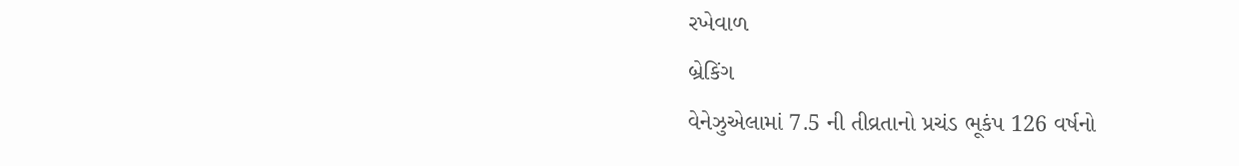રખેવાળ
બ્રેકિંગ
વેનેઝુએલામાં 7.5 ની તીવ્રતાનો પ્રચંડ ભૂકંપ 126 વર્ષનો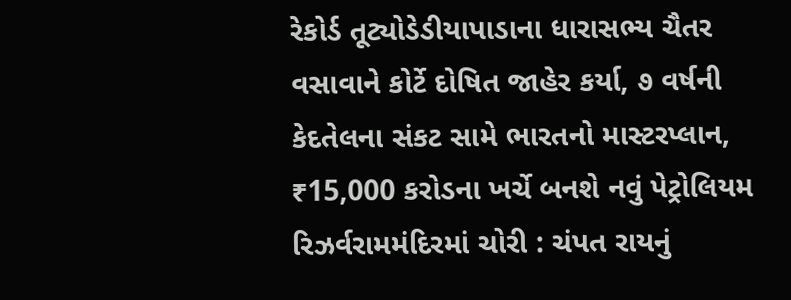રેકોર્ડ તૂટ્યોડેડીયાપાડાના ધારાસભ્ય ચૈતર વસાવાને કોર્ટે દોષિત જાહેર કર્યા, ૭ વર્ષની કેદતેલના સંકટ સામે ભારતનો માસ્ટરપ્લાન, ₹15,000 કરોડના ખર્ચે બનશે નવું પેટ્રોલિયમ રિઝર્વરામમંદિરમાં ચોરી : ચંપત રાયનું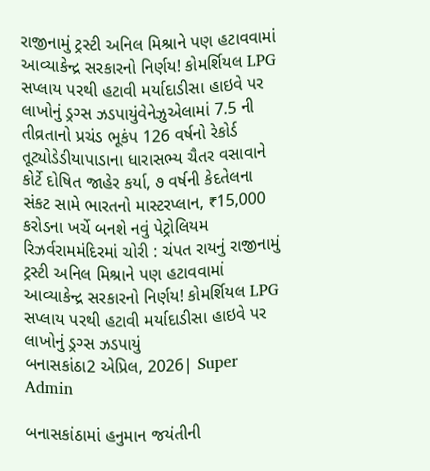રાજીનામું ટ્રસ્ટી અનિલ મિશ્રાને પણ હટાવવામાં આવ્યાકેન્દ્ર સરકારનો નિર્ણય! કોમર્શિયલ LPG સપ્લાય પરથી હટાવી મર્યાદાડીસા હાઇવે પર લાખોનું ડ્રગ્સ ઝડપાયુંવેનેઝુએલામાં 7.5 ની તીવ્રતાનો પ્રચંડ ભૂકંપ 126 વર્ષનો રેકોર્ડ તૂટ્યોડેડીયાપાડાના ધારાસભ્ય ચૈતર વસાવાને કોર્ટે દોષિત જાહેર કર્યા, ૭ વર્ષની કેદતેલના સંકટ સામે ભારતનો માસ્ટરપ્લાન, ₹15,000 કરોડના ખર્ચે બનશે નવું પેટ્રોલિયમ રિઝર્વરામમંદિરમાં ચોરી : ચંપત રાયનું રાજીનામું ટ્રસ્ટી અનિલ મિશ્રાને પણ હટાવવામાં આવ્યાકેન્દ્ર સરકારનો નિર્ણય! કોમર્શિયલ LPG સપ્લાય પરથી હટાવી મર્યાદાડીસા હાઇવે પર લાખોનું ડ્રગ્સ ઝડપાયું
બનાસકાંઠા2 એપ્રિલ, 2026| Super Admin

બનાસકાંઠામાં હનુમાન જયંતીની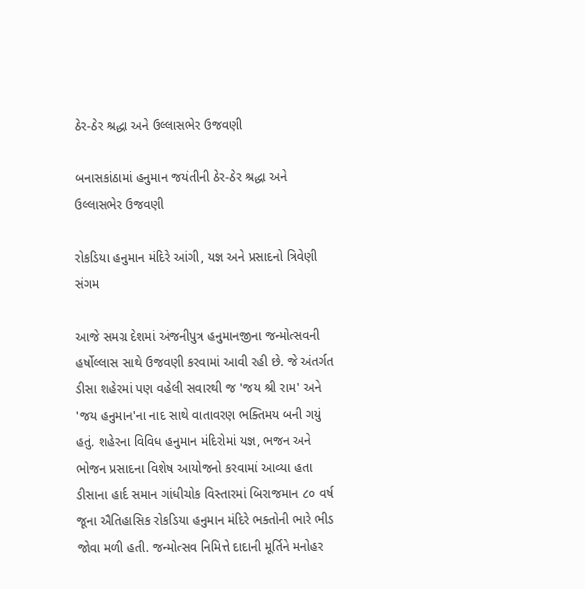ઠેર-ઠેર શ્રદ્ધા અને ઉલ્લાસભેર ઉજવણી

બનાસકાંઠામાં હનુમાન જયંતીની ઠેર-ઠેર શ્રદ્ધા અને ઉલ્લાસભેર ઉજવણી

રોકડિયા હનુમાન મંદિરે આંગી, યજ્ઞ અને પ્રસાદનો ત્રિવેણી સંગમ

આજે સમગ્ર દેશમાં અંજનીપુત્ર હનુમાનજીના જન્મોત્સવની હર્ષોલ્લાસ સાથે ઉજવણી કરવામાં આવી રહી છે. જે અંતર્ગત ડીસા શહેરમાં પણ વહેલી સવારથી જ 'જય શ્રી રામ' અને 'જય હનુમાન'ના નાદ સાથે વાતાવરણ ભક્તિમય બની ગયું હતું. શહેરના વિવિધ હનુમાન મંદિરોમાં યજ્ઞ, ભજન અને ભોજન પ્રસાદના વિશેષ આયોજનો કરવામાં આવ્યા હતા ડીસાના હાર્દ સમાન ગાંધીચોક વિસ્તારમાં બિરાજમાન ૮૦ વર્ષ જૂના ઐતિહાસિક રોકડિયા હનુમાન મંદિરે ભક્તોની ભારે ભીડ જોવા મળી હતી. જન્મોત્સવ નિમિત્તે દાદાની મૂર્તિને મનોહર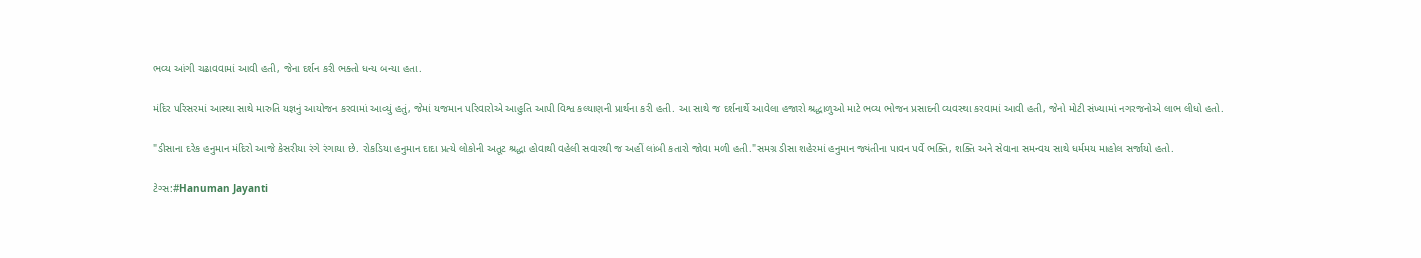ભવ્ય આંગી ચઢાવવામાં આવી હતી, જેના દર્શન કરી ભક્તો ધન્ય બન્યા હતા.

મંદિર પરિસરમાં આસ્થા સાથે મારુતિ યજ્ઞનું આયોજન કરવામાં આવ્યું હતું, જેમાં યજમાન પરિવારોએ આહુતિ આપી વિશ્વ કલ્યાણની પ્રાર્થના કરી હતી. આ સાથે જ દર્શનાર્થે આવેલા હજારો શ્રદ્ધાળુઓ માટે ભવ્ય ભોજન પ્રસાદની વ્યવસ્થા કરવામાં આવી હતી, જેનો મોટી સંખ્યામાં નગરજનોએ લાભ લીધો હતો.

"ડીસાના દરેક હનુમાન મંદિરો આજે કેસરીયા રંગે રંગાયા છે. રોકડિયા હનુમાન દાદા પ્રત્યે લોકોની અતૂટ શ્રદ્ધા હોવાથી વહેલી સવારથી જ અહીં લાંબી કતારો જોવા મળી હતી."સમગ્ર ડીસા શહેરમાં હનુમાન જ્યંતીના પાવન પર્વે ભક્તિ, શક્તિ અને સેવાના સમન્વય સાથે ધર્મમય માહોલ સર્જાયો હતો.

ટેગ્સ:#Hanuman Jayanti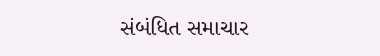સંબંધિત સમાચાર